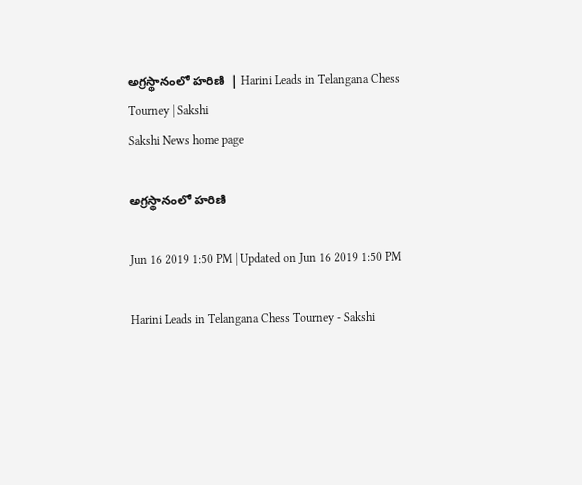అగ్రస్థానంలో హరిణి  | Harini Leads in Telangana Chess Tourney | Sakshi
Sakshi News home page

అగ్రస్థానంలో హరిణి

Jun 16 2019 1:50 PM | Updated on Jun 16 2019 1:50 PM

Harini Leads in Telangana Chess Tourney - Sakshi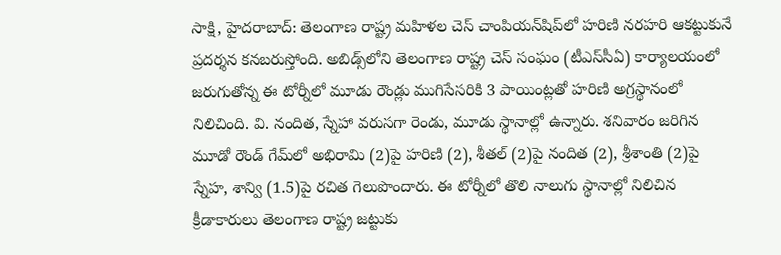సాక్షి, హైదరాబాద్‌: తెలంగాణ రాష్ట్ర మహిళల చెస్‌ చాంపియన్‌షిప్‌లో హరిణి నరహరి ఆకట్టుకునే ప్రదర్శన కనబరుస్తోంది. అబిడ్స్‌లోని తెలంగాణ రాష్ట్ర చెస్‌ సంఘం (టీఎస్‌సీఏ) కార్యాలయంలో జరుగుతోన్న ఈ టోర్నీలో మూడు రౌండ్లు ముగిసేసరికి 3 పాయింట్లతో హరిణి అగ్రస్థానంలో నిలిచింది. వి. నందిత, స్నేహా వరుసగా రెండు, మూడు స్థానాల్లో ఉన్నారు. శనివారం జరిగిన మూడో రౌండ్‌ గేమ్‌లో అభిరామి (2)పై హరిణి (2), శీతల్‌ (2)పై నందిత (2), శ్రీశాంతి (2)పై స్నేహ, శాన్వి (1.5)పై రచిత గెలుపొందారు. ఈ టోర్నీలో తొలి నాలుగు స్థానాల్లో నిలిచిన క్రీడాకారులు తెలంగాణ రాష్ట్ర జట్టుకు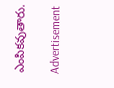ఎంపికవుతారు.

Advertisement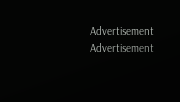Advertisement
Advertisement